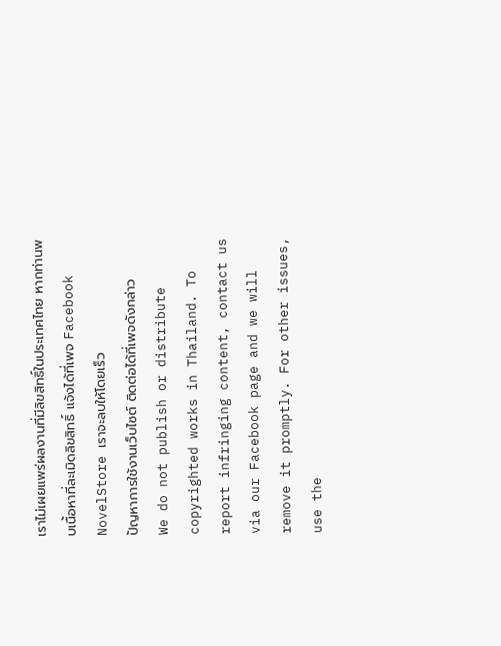เราไม่เผยแพร่ผลงานที่มีลิขสิทธิ์ในประเทศไทย หากท่านพบเนื้อหาที่ละเมิดลิขสิทธิ์ แจ้งได้ที่เพจ Facebook NovelStore เราจะลบให้โดยเร็ว
ปัญหาการใช้งานเว็บไซต์ ติดต่อได้ที่เพจดังกล่าว
We do not publish or distribute copyrighted works in Thailand. To report infringing content, contact us via our Facebook page and we will remove it promptly. For other issues, use the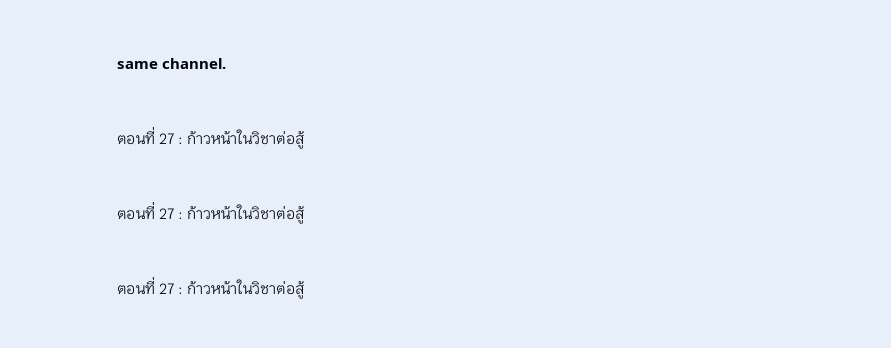same channel.

ตอนที่ 27 : ก้าวหน้าในวิชาต่อสู้

ตอนที่ 27 : ก้าวหน้าในวิชาต่อสู้

ตอนที่ 27 : ก้าวหน้าในวิชาต่อสู้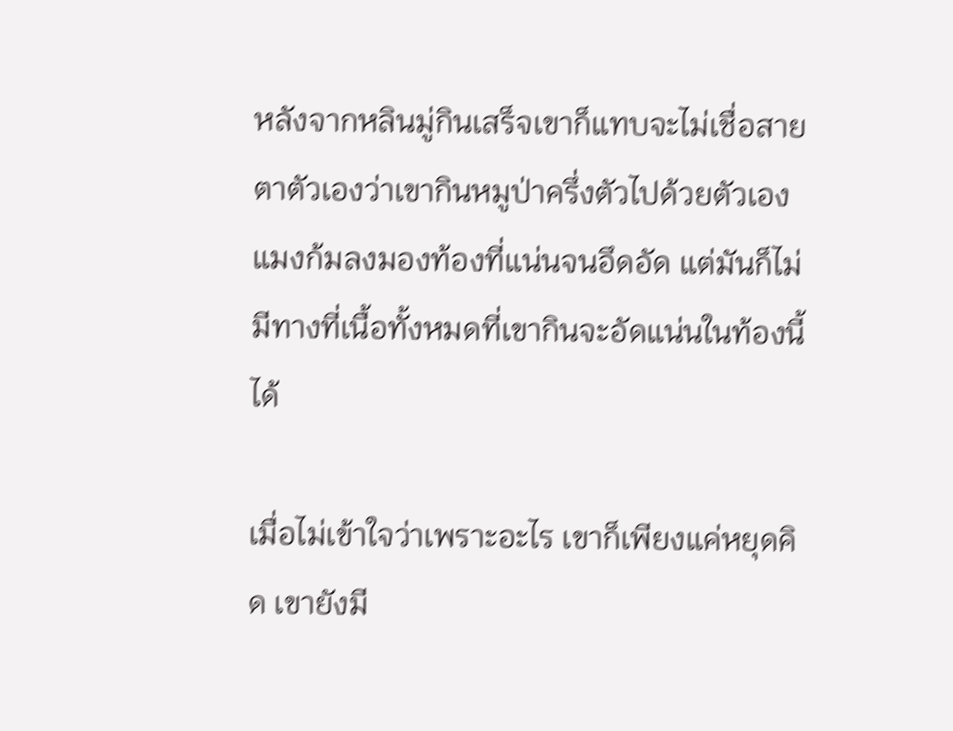หลังจากหลินมู่กินเสร็จเขาก็แทบจะไม่เชื่อสายตาตัวเองว่าเขากินหมูป่าครึ่งตัวไปด้วยตัวเอง แมงก้มลงมองท้องที่แน่นจนอึดอัด แต่มันก็ไม่มีทางที่เนื้อทั้งหมดที่เขากินจะอัดแน่นในท้องนี้ได้

เมื่อไม่เข้าใจว่าเพราะอะไร เขาก็เพียงแค่หยุดคิด เขายังมี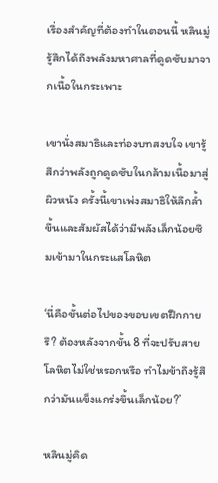เรื่องสำคัญที่ต้องทำในตอนนี้ หลินมู่รู้สึกได้ถึงพลังมหาศาลที่ดูดซับมาจากเนื้อในกระเพาะ

เขานั่งสมาธิและท่องบทสงบใจ เขารู้สึกว่าพลังถูกดูดซับในกล้ามเนื้อมาสู่ผิวหนัง ครั้งนี้เขาเพ่งสมาธิให้ลึกล้ำขึ้นและสัมผัสได้ว่ามีพลังเล็กน้อยซึมเข้ามาในกระแสโลหิต

‘นี่คือขั้นต่อไปของขอบเขตฝึกกายรึ? ต้องหลังจากขั้น 8 ที่จะปรับสายโลหิตไม่ใช่หรอกหรือ ทำไมข้าถึงรู้สึกว่ามันแข็งแกร่งขึ้นเล็กน้อย?’

หลินมู่คิด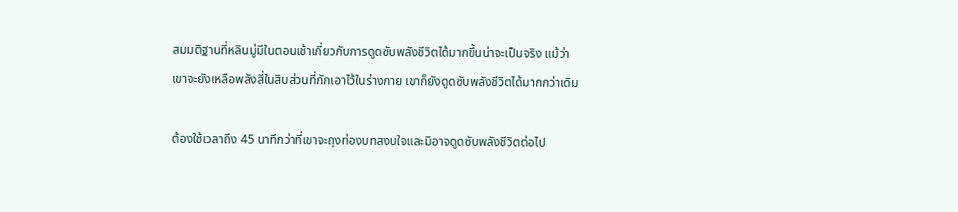สมมติฐานที่หลินมู่มีในตอนเช้าเกี่ยวกับการดูดซับพลังชีวิตได้มากขึ้นน่าจะเป็นจริง แม้ว่าเขาจะยังเหลือพลังสี่ในสิบส่วนที่กักเอาไว้ในร่างกาย เขาก็ยังดูดซับพลังชีวิตได้มากกว่าเดิม

ต้องใช้เวลาถึง 45 นาทีกว่าที่เขาจะถุงท่องบทสงบใจและมิอาจดูดซับพลังชีวิตต่อไป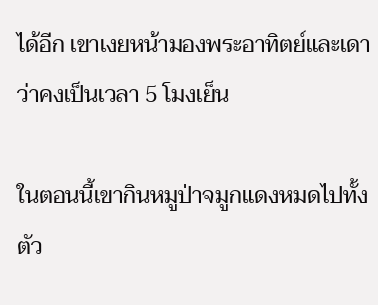ได้อีก เขาเงยหน้ามองพระอาทิตย์และเดาว่าคงเป็นเวลา 5 โมงเย็น

ในตอนนี้เขากินหมูป่าจมูกแดงหมดไปทั้งตัว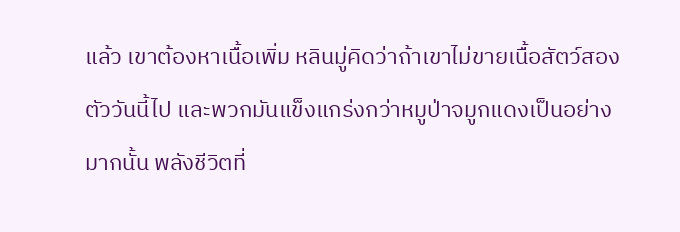แล้ว เขาต้องหาเนื้อเพิ่ม หลินมู่คิดว่าถ้าเขาไม่ขายเนื้อสัตว์สองตัววันนี้ไป และพวกมันแข็งแกร่งกว่าหมูป่าจมูกแดงเป็นอย่างมากนั้น พลังชีวิตที่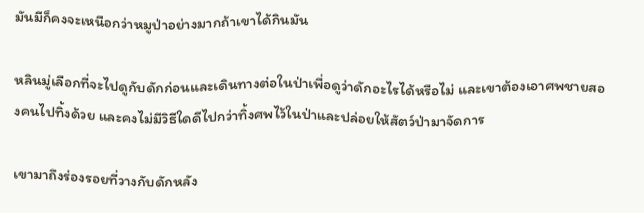มันมีก็คงจะเหนือกว่าหมูป่าอย่างมากถ้าเขาได้กินมัน

หลินมู่เลือกที่จะไปดูกับดักก่อนและเดินทางต่อในป่าเพื่อดูว่าดักอะไรได้หรือไม่ และเขาต้องเอาศพชายสองคนไปทิ้งด้วย และคงไม่มีวิธีใดดีไปกว่าทิ้งศพไว้ในป่าและปล่อยให้สัตว์ป่ามาจัดการ

เขามาถึงร่องรอยที่วางกับดักหลัง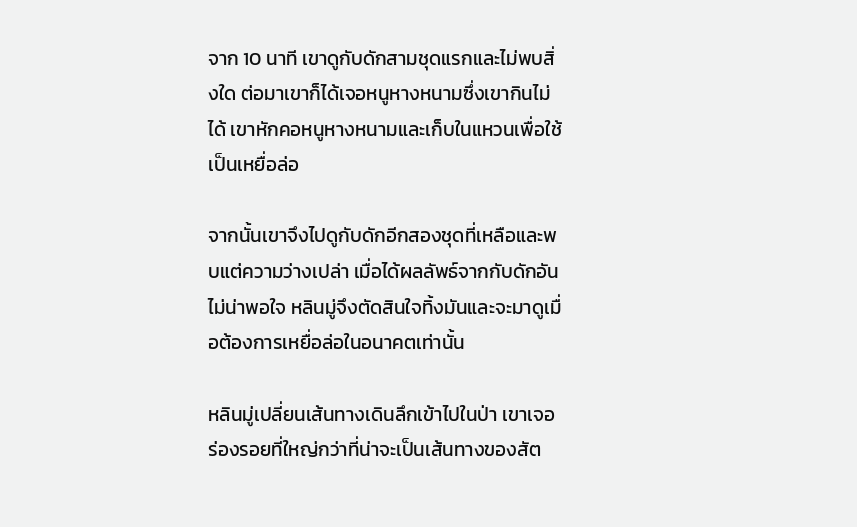จาก 10 นาที เขาดูกับดักสามชุดแรกและไม่พบสิ่งใด ต่อมาเขาก็ได้เจอหนูหางหนามซึ่งเขากินไม่ได้ เขาหักคอหนูหางหนามและเก็บในแหวนเพื่อใช้เป็นเหยื่อล่อ

จากนั้นเขาจึงไปดูกับดักอีกสองชุดที่เหลือและพบแต่ความว่างเปล่า เมื่อได้ผลลัพธ์จากกับดักอันไม่น่าพอใจ หลินมู่จึงตัดสินใจทิ้งมันและจะมาดูเมื่อต้องการเหยื่อล่อในอนาคตเท่านั้น

หลินมู่เปลี่ยนเส้นทางเดินลึกเข้าไปในป่า เขาเจอร่องรอยที่ใหญ่กว่าที่น่าจะเป็นเส้นทางของสัต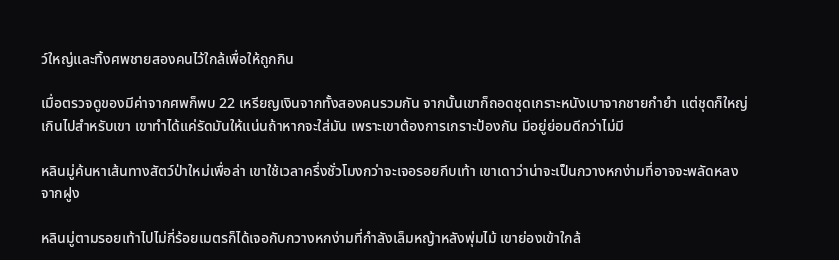ว์ใหญ่และทิ้งศพชายสองคนไว้ใกล้เพื่อให้ถูกกิน

เมื่อตรวจดูของมีค่าจากศพก็พบ 22 เหรียญเงินจากทั้งสองคนรวมกัน จากนั้นเขาก็ถอดชุดเกราะหนังเบาจากชายกำยำ แต่ชุดก็ใหญ่เกินไปสำหรับเขา เขาทำได้แค่รัดมันให้แน่นถ้าหากจะใส่มัน เพราะเขาต้องการเกราะป้องกัน มีอยู่ย่อมดีกว่าไม่มี

หลินมู่ค้นหาเส้นทางสัตว์ป่าใหม่เพื่อล่า เขาใช้เวลาครึ่งชั่วโมงกว่าจะเจอรอยกีบเท้า เขาเดาว่าน่าจะเป็นกวางหกง่ามที่อาจจะพลัดหลงจากฝูง

หลินมู่ตามรอยเท้าไปไม่กี่ร้อยเมตรก็ได้เจอกับกวางหกง่ามที่กำลังเล็มหญ้าหลังพุ่มไม้ เขาย่องเข้าใกล้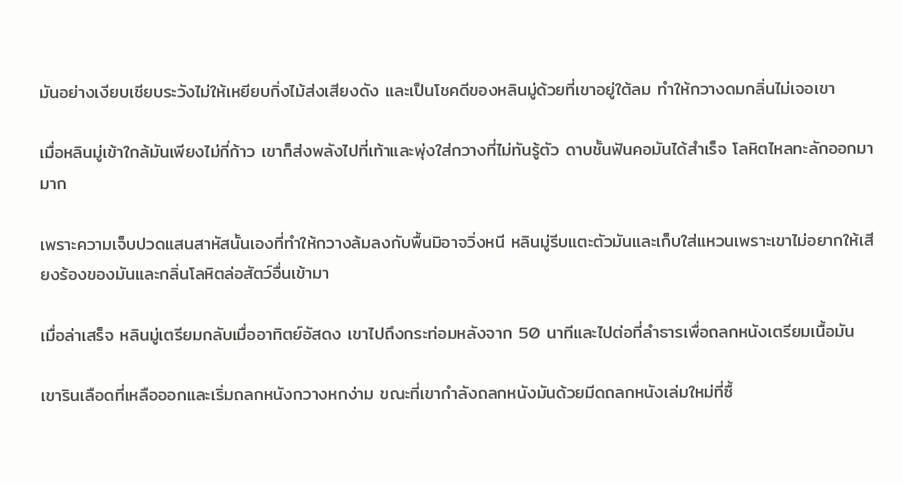มันอย่างเงียบเชียบระวังไม่ให้เหยียบกิ่งไม้ส่งเสียงดัง และเป็นโชคดีของหลินมู่ด้วยที่เขาอยู่ใต้ลม ทำให้กวางดมกลิ่นไม่เจอเขา

เมื่อหลินมู่เข้าใกล้มันเพียงไม่กี่ก้าว เขาก็ส่งพลังไปที่เท้าและพุ่งใส่กวางที่ไม่ทันรู้ตัว ดาบชั้นฟันคอมันได้สำเร็จ โลหิตไหลทะลักออกมามาก

เพราะความเจ็บปวดแสนสาหัสนั้นเองที่ทำให้กวางล้มลงกับพื้นมิอาจวิ่งหนี หลินมู่รีบแตะตัวมันและเก็บใส่แหวนเพราะเขาไม่อยากให้เสียงร้องของมันและกลิ่นโลหิตล่อสัตว์อื่นเข้ามา

เมื่อล่าเสร็จ หลินมู่เตรียมกลับเมื่ออาทิตย์อัสดง เขาไปถึงกระท่อมหลังจาก 50 นาทีและไปต่อที่ลำธารเพื่อถลกหนังเตรียมเนื้อมัน

เขารินเลือดที่เหลือออกและเริ่มถลกหนังกวางหกง่าม ขณะที่เขากำลังถลกหนังมันด้วยมีดถลกหนังเล่มใหม่ที่ซื้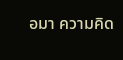อมา ความคิด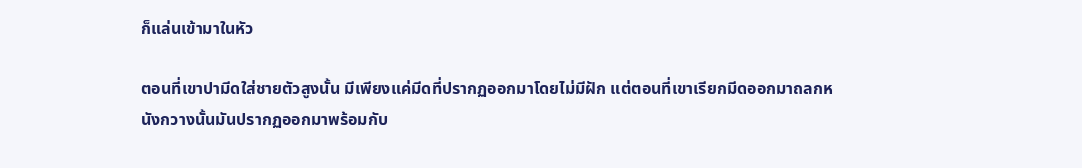ก็แล่นเข้ามาในหัว

ตอนที่เขาปามีดใส่ชายตัวสูงนั้น มีเพียงแค่มีดที่ปรากฏออกมาโดยไม่มีฝัก แต่ตอนที่เขาเรียกมีดออกมาถลกหนังกวางนั้นมันปรากฏออกมาพร้อมกับ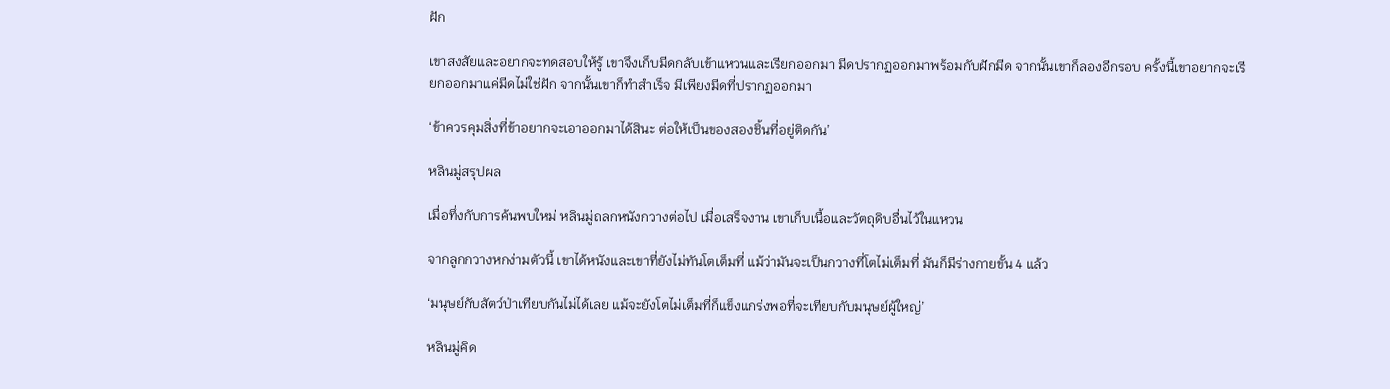ฝัก

เขาสงสัยและอยากจะทดสอบให้รู้ เขาจึงเก็บมีดกลับเข้าแหวนและเรียกออกมา มีดปรากฏออกมาพร้อมกับฝักมีด จากนั้นเขาก็ลองอีกรอบ ครั้งนี้เขาอยากจะเรียกออกมาแค่มีดไม่ใช่ฝัก จากนั้นเขาก็ทำสำเร็จ มีเพียงมีดที่ปรากฏออกมา

‘ข้าควรคุมสิ่งที่ข้าอยากจะเอาออกมาได้สินะ ต่อให้เป็นของสองชิ้นที่อยู่ติดกัน’

หลินมู่สรุปผล

เมื่อทึ่งกับการค้นพบใหม่ หลินมู่ถลกหนังกวางต่อไป เมื่อเสร็จงาน เขาเก็บเนื้อและวัตถุดิบอื่นไว้ในแหวน

จากลูกกวางหกง่ามตัวนี้ เขาได้หนังและเขาที่ยังไม่ทันโตเต็มที่ แม้ว่ามันจะเป็นกวางที่โตไม่เต็มที่ มันก็มีร่างกายขั้น 4 แล้ว

‘มนุษย์กับสัตว์ป่าเทียบกันไม่ได้เลย แม้จะยังโตไม่เต็มที่ก็แข็งแกร่งพอที่จะเทียบกับมนุษย์ผู้ใหญ่’

หลินมู่คิด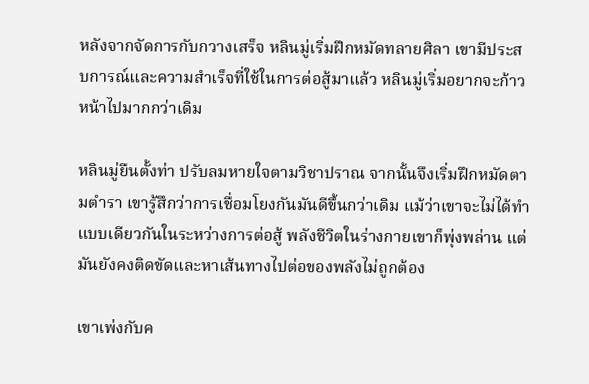หลังจากจัดการกับกวางเสร็จ หลินมู่เริ่มฝึกหมัดทลายศิลา เขามีประสบการณ์และความสำเร็จที่ใช้ในการต่อสู้มาแล้ว หลินมู่เริ่มอยากจะก้าวหน้าไปมากกว่าเดิม

หลินมู่ยืนตั้งท่า ปรับลมหายใจตามวิชาปราณ จากนั้นจึงเริ่มฝึกหมัดตามตำรา เขารู้สึกว่าการเชื่อมโยงกันมันดีขึ้นกว่าเดิม แม้ว่าเขาจะไม่ได้ทำแบบเดียวกันในระหว่างการต่อสู้ พลังชีวิตในร่างกายเขาก็พุ่งพล่าน แต่มันยังคงติดขัดและหาเส้นทางไปต่อของพลังไม่ถูกต้อง

เขาเพ่งกับค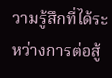วามรู้สึกที่ได้ระหว่างการต่อสู้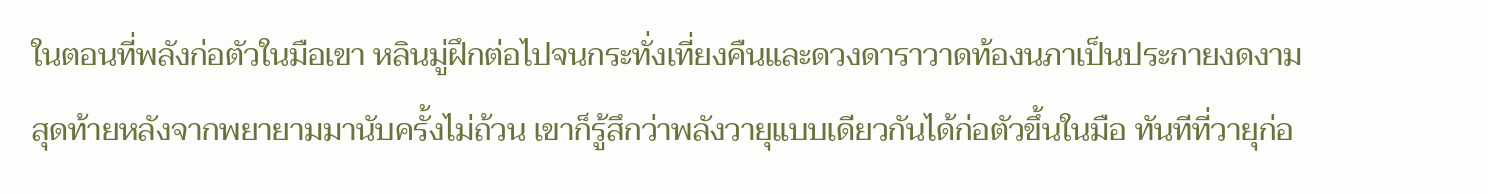ในตอนที่พลังก่อตัวในมือเขา หลินมู่ฝึกต่อไปจนกระทั่งเที่ยงคืนและดวงดาราวาดท้องนภาเป็นประกายงดงาม สุดท้ายหลังจากพยายามมานับครั้งไม่ถ้วน เขาก็รู้สึกว่าพลังวายุแบบเดียวกันได้ก่อตัวขึ้นในมือ ทันทีที่วายุก่อ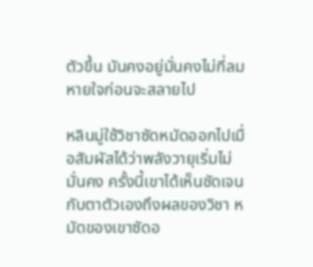ตัวขึ้น มันคงอยู่มั่นคงไม่กี่ลมหายใจก่อนจะสลายไป

หลินมู่ใช้วิชาซัดหมัดออกไปเมื่อสัมผัสได้ว่าพลังวายุเริ่มไม่มั่นคง ครั้งนี้เขาได้เห็นชัดเจนกับตาตัวเองถึงผลของวิชา หมัดของเขาซัดอ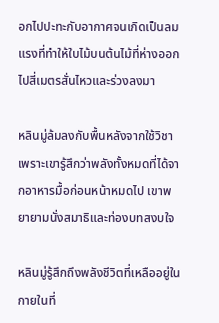อกไปปะทะกับอากาศจนเกิดเป็นลมแรงที่ทำให้ใบไม้บนต้นไม้ที่ห่างออกไปสี่เมตรสั่นไหวและร่วงลงมา

หลินมู่ล้มลงกับพื้นหลังจากใช้วิชาเพราะเขารู้สึกว่าพลังทั้งหมดที่ได้จากอาหารมื้อก่อนหน้าหมดไป เขาพยายามนั่งสมาธิและท่องบทสงบใจ

หลินมู่รู้สึกถึงพลังชีวิตที่เหลืออยู่ในกายในที่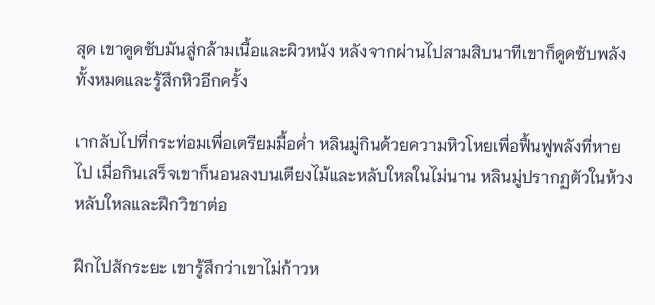สุด เขาดูดซับมันสู่กล้ามเนื้อและผิวหนัง หลังจากผ่านไปสามสิบนาทีเขาก็ดูดซับพลังทั้งหมดและรู้สึกหิวอีกครั้ง

เากลับไปที่กระท่อมเพื่อเตรียมมื้อค่ำ หลินมู่กินด้วยความหิวโหยเพื่อฟื้นฟูพลังที่หายไป เมื่อกินเสร็จเขาก็นอนลงบนเตียงไม้และหลับใหลในไม่นาน หลินมู่ปรากฏตัวในห้วงหลับใหลและฝึกวิชาต่อ

ฝึกไปสักระยะ เขารู้สึกว่าเขาไม่ก้าวห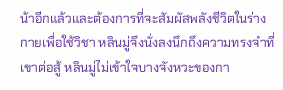น้าอีกแล้วและต้องการที่จะสัมผัสพลังชีวิตในร่างกายเพื่อใช้วิชา หลินมู่จึงนั่งลงนึกถึงความทรงจำที่เขาต่อสู้ หลินมู่ไม่เข้าใจบางจังหวะของกา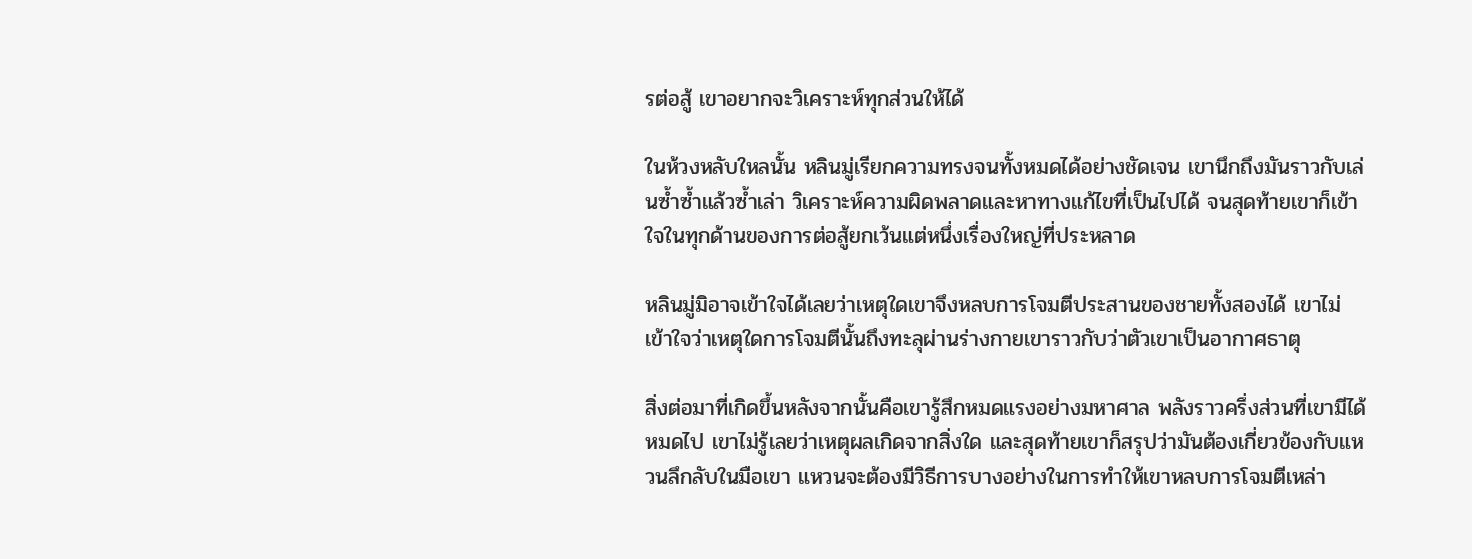รต่อสู้ เขาอยากจะวิเคราะห์ทุกส่วนให้ได้

ในห้วงหลับใหลนั้น หลินมู่เรียกความทรงจนทั้งหมดได้อย่างชัดเจน เขานึกถึงมันราวกับเล่นซ้ำซ้ำแล้วซ้ำเล่า วิเคราะห์ความผิดพลาดและหาทางแก้ไขที่เป็นไปได้ จนสุดท้ายเขาก็เข้าใจในทุกด้านของการต่อสู้ยกเว้นแต่หนึ่งเรื่องใหญ่ที่ประหลาด

หลินมู่มิอาจเข้าใจได้เลยว่าเหตุใดเขาจึงหลบการโจมตีประสานของชายทั้งสองได้ เขาไม่เข้าใจว่าเหตุใดการโจมตีนั้นถึงทะลุผ่านร่างกายเขาราวกับว่าตัวเขาเป็นอากาศธาตุ

สิ่งต่อมาที่เกิดขึ้นหลังจากนั้นคือเขารู้สึกหมดแรงอย่างมหาศาล พลังราวครึ่งส่วนที่เขามีได้หมดไป เขาไม่รู้เลยว่าเหตุผลเกิดจากสิ่งใด และสุดท้ายเขาก็สรุปว่ามันต้องเกี่ยวข้องกับแหวนลึกลับในมือเขา แหวนจะต้องมีวิธีการบางอย่างในการทำให้เขาหลบการโจมตีเหล่า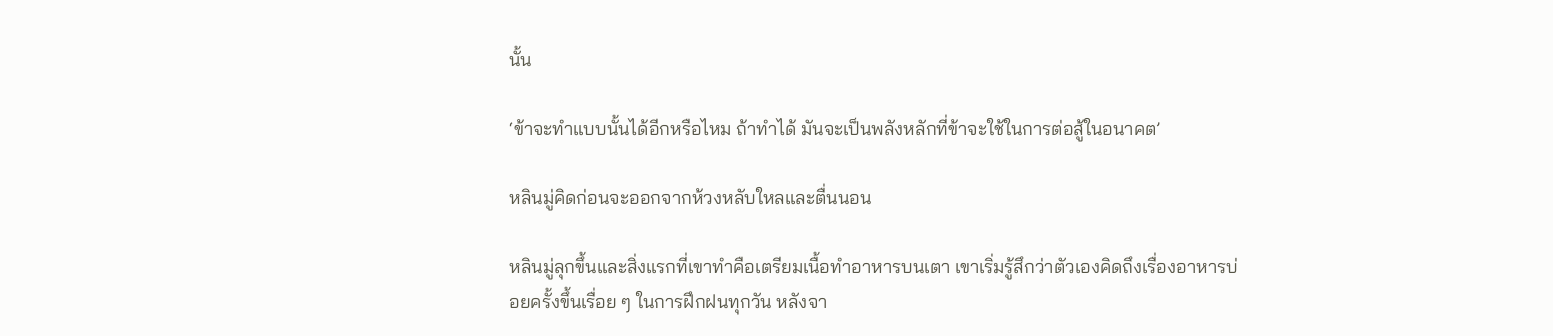นั้น

‘ข้าจะทำแบบนั้นได้อีกหรือไหม ถ้าทำได้ มันจะเป็นพลังหลักที่ข้าจะใช้ในการต่อสู้ในอนาคต’

หลินมู่คิดก่อนจะออกจากห้วงหลับใหลและตื่นนอน

หลินมู่ลุกขึ้นและสิ่งแรกที่เขาทำคือเตรียมเนื้อทำอาหารบนเตา เขาเริ่มรู้สึกว่าตัวเองคิดถึงเรื่องอาหารบ่อยครั้งขึ้นเรื่อย ๆ ในการฝึกฝนทุกวัน หลังจา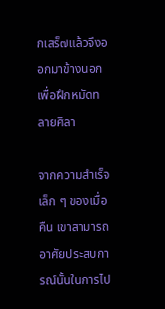กเสร็๗แล้วจึงออกมาข้างนอกเพื่อฝึกหมัดทลายศิลา

จากความสำเร็จเล็ก ๆ ของเมื่อคืน เขาสามารถอาศัยประสบการณ์นั้นในการไป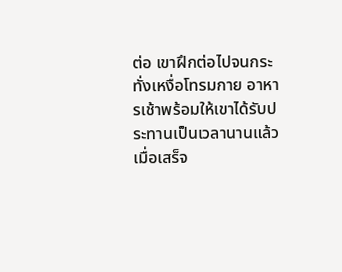ต่อ เขาฝึกต่อไปจนกระทั่งเหงื่อโทรมกาย อาหารเช้าพร้อมให้เขาได้รับประทานเป็นเวลานานแล้ว เมื่อเสร็จ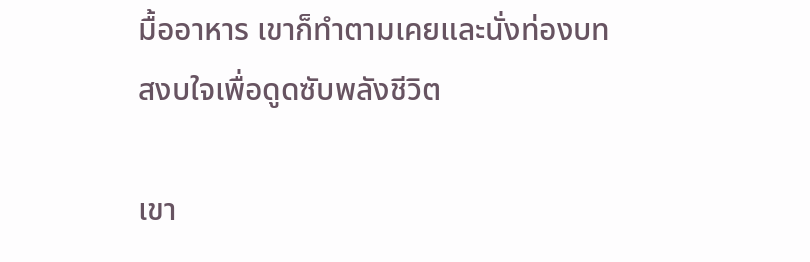มื้ออาหาร เขาก็ทำตามเคยและนั่งท่องบทสงบใจเพื่อดูดซับพลังชีวิต

เขา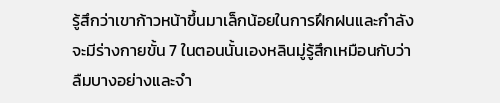รู้สึกว่าเขาก้าวหน้าขึ้นมาเล็กน้อยในการฝึกฝนและกำลังจะมีร่างกายขั้น 7 ในตอนนั้นเองหลินมู่รู้สึกเหมือนกับว่าลืมบางอย่างและจำ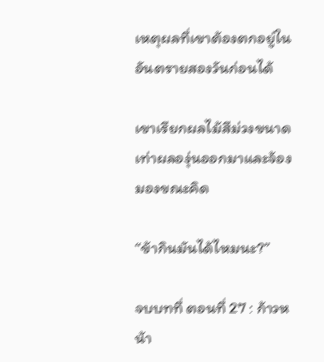เหตุผลที่เขาต้องตกอยู่ในอันตรายสองวันก่อนได้

เขาเรียกผลไม้สีม่วงขนาดเท่าผลองุ่นออกมาและจ้องมองขณะคิด

“ข้ากินมันได้ไหมนะ?”

จบบทที่ ตอนที่ 27 : ก้าวหน้า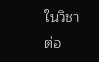ในวิชาต่อ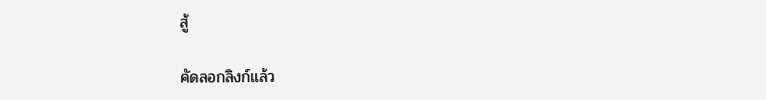สู้

คัดลอกลิงก์แล้ว